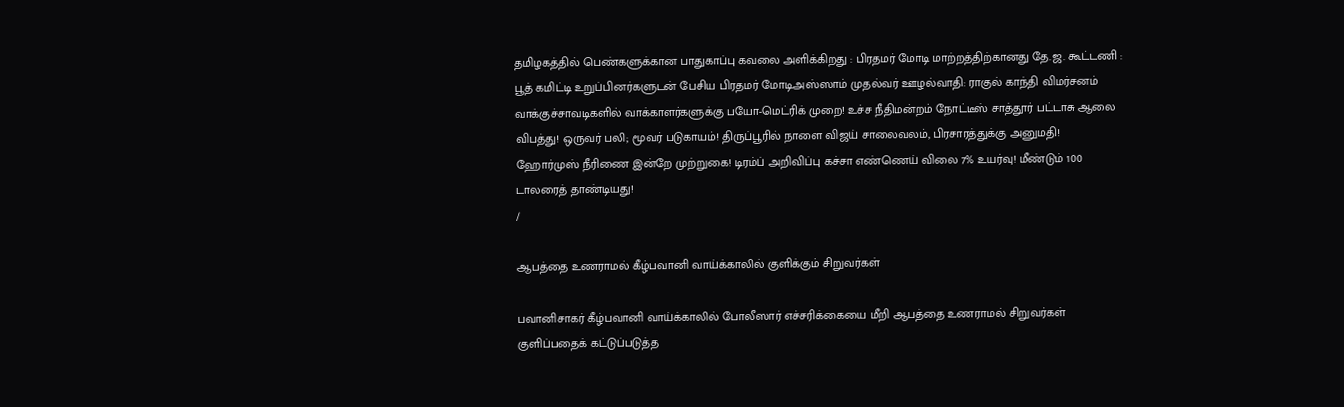தமிழகத்தில் பெண்களுக்கான பாதுகாப்பு கவலை அளிக்கிறது : பிரதமர் மோடி மாற்றத்திற்கானது தே.ஜ. கூட்டணி : பூத் கமிட்டி உறுப்பினர்களுடன் பேசிய பிரதமர் மோடிஅஸ்ஸாம் முதல்வர் ஊழல்வாதி: ராகுல் காந்தி விமர்சனம் வாக்குச்சாவடிகளில் வாக்காளர்களுக்கு பயோ-மெட்ரிக் முறை! உச்ச நீதிமன்றம் நோட்டீஸ் சாத்தூர் பட்டாசு ஆலை விபத்து! ஒருவர் பலி; மூவர் படுகாயம்! திருப்பூரில் நாளை விஜய் சாலைவலம், பிரசாரத்துக்கு அனுமதி! ஹோர்முஸ் நீரிணை இன்றே முற்றுகை! டிரம்ப் அறிவிப்பு கச்சா எண்ணெய் விலை 7% உயர்வு! மீண்டும் 100 டாலரைத் தாண்டியது!
/

ஆபத்தை உணராமல் கீழ்பவானி வாய்க்காலில் குளிக்கும் சிறுவர்கள்

பவானிசாகர் கீழ்பவானி வாய்க்காலில் போலீஸார் எச்சரிக்கையை மீறி ஆபத்தை உணராமல் சிறுவர்கள் குளிப்பதைக் கட்டுப்படுத்த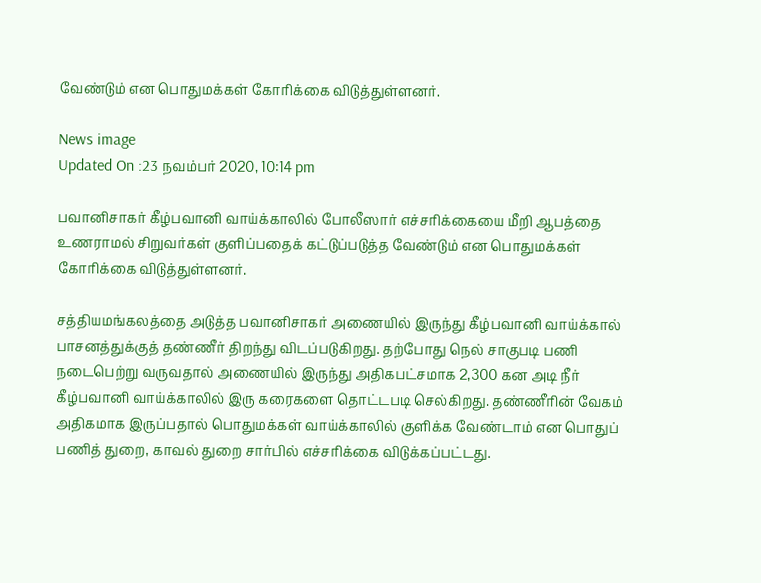வேண்டும் என பொதுமக்கள் கோரிக்கை விடுத்துள்ளனர்.

News image
Updated On :23 நவம்பர் 2020, 10:14 pm

பவானிசாகர் கீழ்பவானி வாய்க்காலில் போலீஸார் எச்சரிக்கையை மீறி ஆபத்தை உணராமல் சிறுவர்கள் குளிப்பதைக் கட்டுப்படுத்த வேண்டும் என பொதுமக்கள் கோரிக்கை விடுத்துள்ளனர்.

சத்தியமங்கலத்தை அடுத்த பவானிசாகர் அணையில் இருந்து கீழ்பவானி வாய்க்கால் பாசனத்துக்குத் தண்ணீர் திறந்து விடப்படுகிறது. தற்போது நெல் சாகுபடி பணி நடைபெற்று வருவதால் அணையில் இருந்து அதிகபட்சமாக 2,300 கன அடி நீர் கீழ்பவானி வாய்க்காலில் இரு கரைகளை தொட்டபடி செல்கிறது. தண்ணீரின் வேகம் அதிகமாக இருப்பதால் பொதுமக்கள் வாய்க்காலில் குளிக்க வேண்டாம் என பொதுப் பணித் துறை, காவல் துறை சார்பில் எச்சரிக்கை விடுக்கப்பட்டது.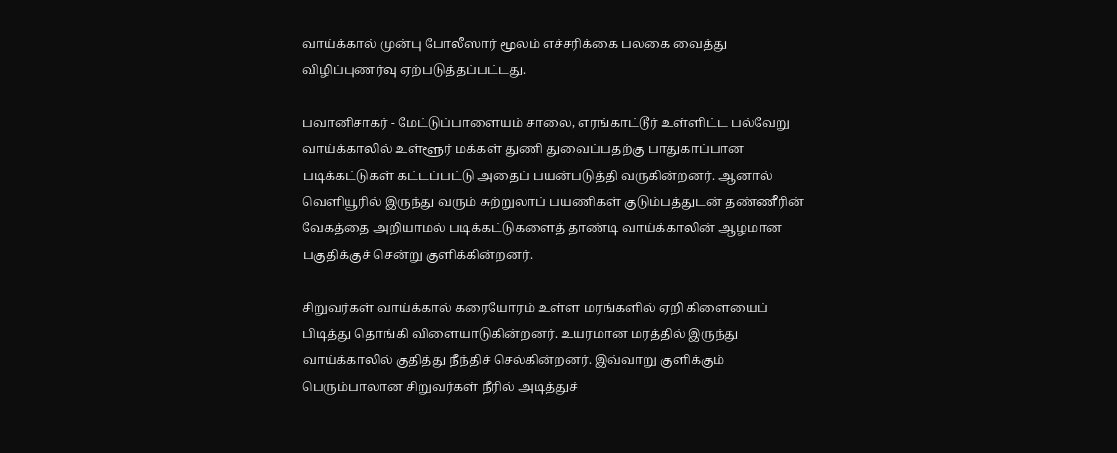வாய்க்கால் முன்பு போலீஸார் மூலம் எச்சரிக்கை பலகை வைத்து விழிப்புணர்வு ஏற்படுத்தப்பட்டது.

பவானிசாகர் - மேட்டுப்பாளையம் சாலை, எரங்காட்டூர் உள்ளிட்ட பல்வேறு வாய்க்காலில் உள்ளூர் மக்கள் துணி துவைப்பதற்கு பாதுகாப்பான படிக்கட்டுகள் கட்டப்பட்டு அதைப் பயன்படுத்தி வருகின்றனர். ஆனால் வெளியூரில் இருந்து வரும் சுற்றுலாப் பயணிகள் குடும்பத்துடன் தண்ணீரின் வேகத்தை அறியாமல் படிக்கட்டுகளைத் தாண்டி வாய்க்காலின் ஆழமான பகுதிக்குச் சென்று குளிக்கின்றனர்.

சிறுவர்கள் வாய்க்கால் கரையோரம் உள்ள மரங்களில் ஏறி கிளையைப் பிடித்து தொங்கி விளையாடுகின்றனர். உயரமான மரத்தில் இருந்து வாய்க்காலில் குதித்து நீந்திச் செல்கின்றனர். இவ்வாறு குளிக்கும் பெரும்பாலான சிறுவர்கள் நீரில் அடித்துச்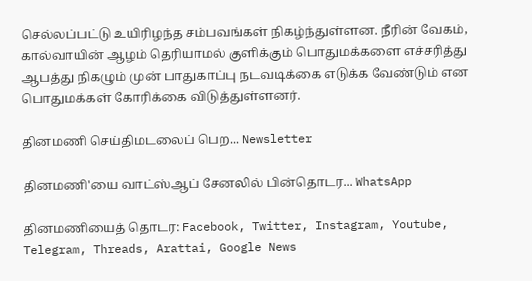செல்லப்பட்டு உயிரிழந்த சம்பவங்கள் நிகழ்ந்துள்ளன. நீரின் வேகம், கால்வாயின் ஆழம் தெரியாமல் குளிக்கும் பொதுமக்களை எச்சரித்து ஆபத்து நிகழும் முன் பாதுகாப்பு நடவடிக்கை எடுக்க வேண்டும் என பொதுமக்கள் கோரிக்கை விடுத்துள்ளனர்.

தினமணி செய்திமடலைப் பெற... Newsletter

தினமணி'யை வாட்ஸ்ஆப் சேனலில் பின்தொடர... WhatsApp

தினமணியைத் தொடர: Facebook, Twitter, Instagram, Youtube, Telegram, Threads, Arattai, Google News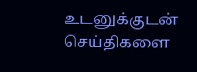உடனுக்குடன் செய்திகளை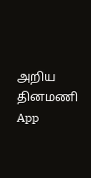அறிய தினமணி App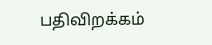பதிவிறக்கம்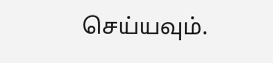செய்யவும்.